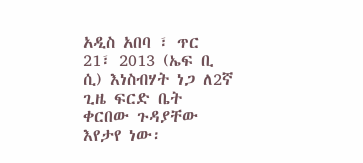አዲስ አበባ ፣ ጥር 21፣ 2013 (ኤፍ ቢ ሲ) እነስብሃት ነጋ ለ2ኛ ጊዜ ፍርድ ቤት ቀርበው ጉዳያቸው እየታየ ነው፡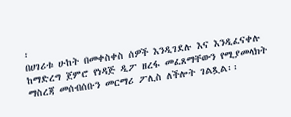፡
በሀገሪቱ ሁከት በመቀስቀስ ሰዎች እንዲገደሉ እና እንዲፈናቀሉ ከማድረግ ጀምሮ የነዳጅ ዲፖ ዘረፋ መፈጸማቸውን የሚያመላክት ማስረጃ መሰብሰቡን መርማሪ ፖሊስ ለችሎት ገልጿል፡፡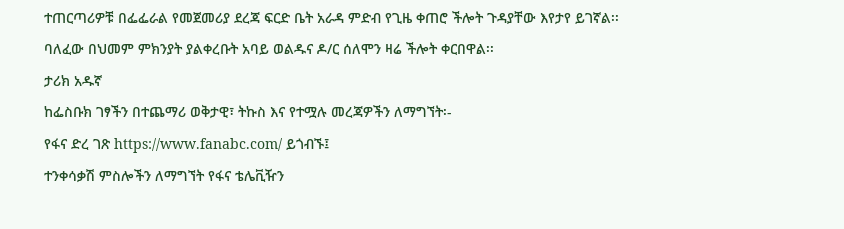ተጠርጣሪዎቹ በፌፌራል የመጀመሪያ ደረጃ ፍርድ ቤት አራዳ ምድብ የጊዜ ቀጠሮ ችሎት ጉዳያቸው እየታየ ይገኛል፡፡
ባለፈው በህመም ምክንያት ያልቀረቡት አባይ ወልዱና ዶ/ር ሰለሞን ዛሬ ችሎት ቀርበዋል፡፡
ታሪክ አዱኛ
ከፌስቡክ ገፃችን በተጨማሪ ወቅታዊ፣ ትኩስ እና የተሟሉ መረጃዎችን ለማግኘት፡-
የፋና ድረ ገጽ https://www.fanabc.com/ ይጎብኙ፤
ተንቀሳቃሽ ምስሎችን ለማግኘት የፋና ቴሌቪዥን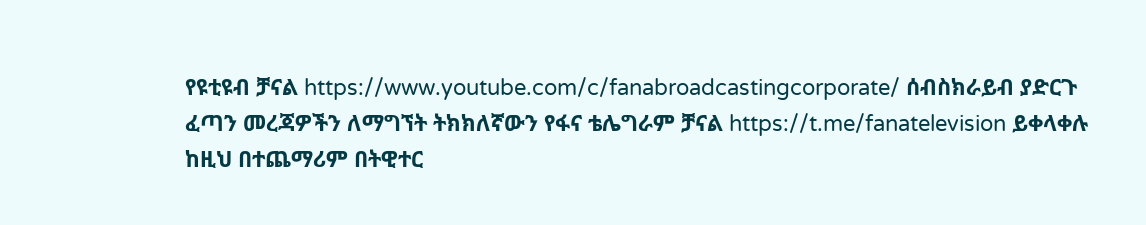የዩቲዩብ ቻናል https://www.youtube.com/c/fanabroadcastingcorporate/ ሰብስክራይብ ያድርጉ
ፈጣን መረጃዎችን ለማግኘት ትክክለኛውን የፋና ቴሌግራም ቻናል https://t.me/fanatelevision ይቀላቀሉ
ከዚህ በተጨማሪም በትዊተር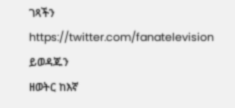ገጻችን https://twitter.com/fanatelevision ይወዳጁን
ዘወትር ከእኛ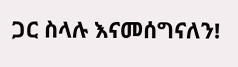ጋር ስላሉ እናመሰግናለን!